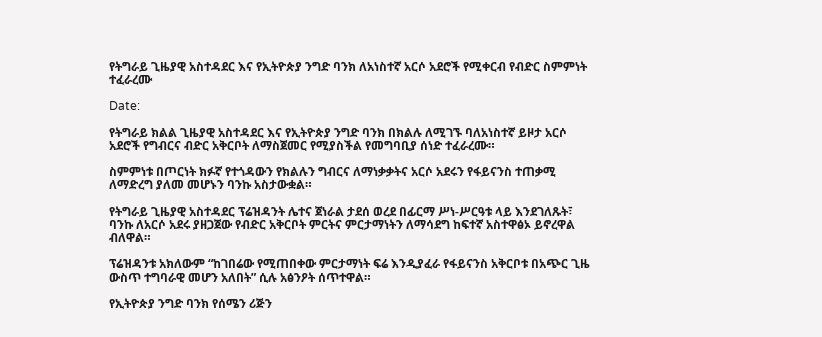የትግራይ ጊዜያዊ አስተዳደር እና የኢትዮጵያ ንግድ ባንክ ለአነስተኛ አርሶ አደሮች የሚቀርብ የብድር ስምምነት ተፈራረሙ

Date:

የትግራይ ክልል ጊዜያዊ አስተዳደር እና የኢትዮጵያ ንግድ ባንክ በክልሉ ለሚገኙ ባለአነስተኛ ይዞታ አርሶ አደሮች የግብርና ብድር አቅርቦት ለማስጀመር የሚያስችል የመግባቢያ ሰነድ ተፈራረሙ።

ስምምነቱ በጦርነት ክፉኛ የተጎዳውን የክልሉን ግብርና ለማነቃቃትና አርሶ አደሩን የፋይናንስ ተጠቃሚ ለማድረግ ያለመ መሆኑን ባንኩ አስታውቋል።

የትግራይ ጊዜያዊ አስተዳደር ፕሬዝዳንት ሌተና ጀነራል ታደሰ ወረደ በፊርማ ሥነ-ሥርዓቱ ላይ እንደገለጹት፣ ባንኩ ለአርሶ አደሩ ያዘጋጀው የብድር አቅርቦት ምርትና ምርታማነትን ለማሳደግ ከፍተኛ አስተዋፅኦ ይኖረዋል ብለዋል።

ፕሬዝዳንቱ አክለውም “ከገበሬው የሚጠበቀው ምርታማነት ፍሬ እንዲያፈራ የፋይናንስ አቅርቦቱ በአጭር ጊዜ ውስጥ ተግባራዊ መሆን አለበት” ሲሉ አፅንዖት ሰጥተዋል።

የኢትዮጵያ ንግድ ባንክ የሰሜን ሪጅን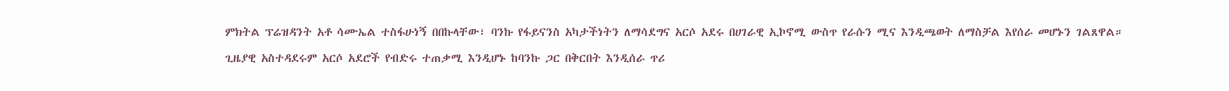ምክትል ፕሬዝዳንት አቶ ሳሙኤል ተስፋሁነኝ በበኩላቸው፣ ባንኩ የፋይናንስ አካታችነትን ለማሳደግና አርሶ አደሩ በሀገራዊ ኢኮኖሚ ውስጥ የራሱን ሚና እንዲጫወት ለማስቻል እየሰራ መሆኑን ገልጸዋል።

ጊዜያዊ አስተዳደሩም አርሶ አደሮች የብድሩ ተጠቃሚ እንዲሆኑ ከባንኩ ጋር በቅርበት እንዲሰራ ጥሪ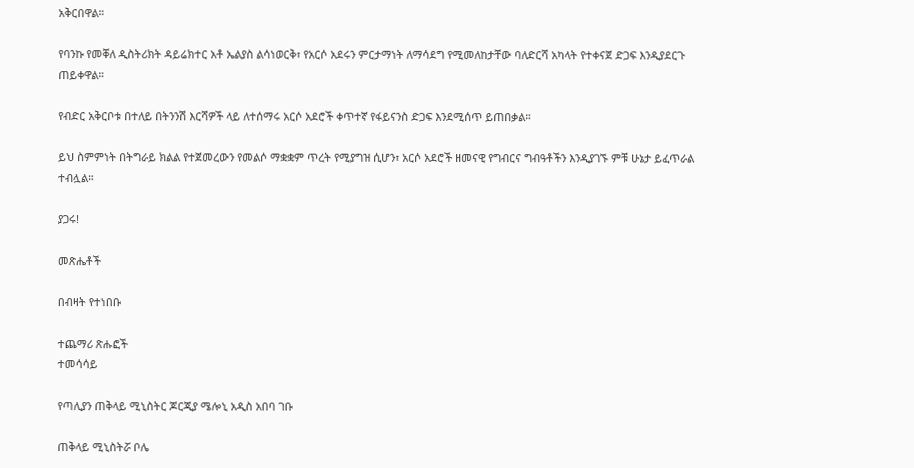አቅርበዋል።

የባንኩ የመቐለ ዲስትሪክት ዳይሬክተር አቶ ኤልያስ ልሳነወርቅ፣ የአርሶ አደሩን ምርታማነት ለማሳደግ የሚመለከታቸው ባለድርሻ አካላት የተቀናጀ ድጋፍ እንዲያደርጉ ጠይቀዋል።

የብድር አቅርቦቱ በተለይ በትንንሽ እርሻዎች ላይ ለተሰማሩ አርሶ አደሮች ቀጥተኛ የፋይናንስ ድጋፍ እንደሚሰጥ ይጠበቃል።

ይህ ስምምነት በትግራይ ክልል የተጀመረውን የመልሶ ማቋቋም ጥረት የሚያግዝ ሲሆን፣ አርሶ አደሮች ዘመናዊ የግብርና ግብዓቶችን እንዲያገኙ ምቹ ሁኔታ ይፈጥራል ተብሏል።

ያጋሩ!

መጽሔቶች

በብዛት የተነበቡ

ተጨማሪ ጽሑፎች
ተመሳሳይ

የጣሊያን ጠቅላይ ሚኒስትር ጆርጂያ ሜሎኒ አዲስ አበባ ገቡ

ጠቅላይ ሚኒስትሯ ቦሌ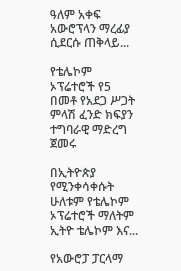ዓለም አቀፍ አውሮፕላን ማረፊያ ሲደርሱ ጠቅላይ...

የቴሌኮም ኦፕሬተሮች የ5 በመቶ የአደጋ ሥጋት ምላሽ ፈንድ ክፍያን ተግባራዊ ማድረግ ጀመሩ

በኢትዮጵያ የሚንቀሳቀሱት ሁለቱም የቴሌኮም ኦፕሬተሮች ማለትም ኢትዮ ቴሌኮም እና...

የአውሮፓ ፓርላማ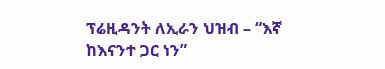ፕሬዚዳንት ለኢራን ህዝብ – “እኛ ከእናንተ ጋር ነን”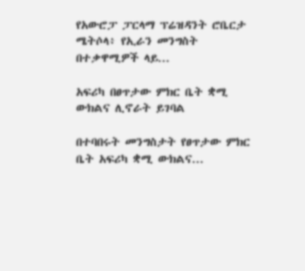የአውሮፓ ፓርላማ ፕሬዝዳንት ሮቤርታ ሜትሶላ፥ የኢራን መንግስት በተቃዋሚዎች ላይ...

አፍሪካ በፀጥታው ምክር ቤት ቋሚ ውክልና ሊኖራት ይገባል

በተባበሩት መንግስታት የፀጥታው ምክር ቤት አፍሪካ ቋሚ ውክልና...